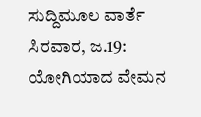ಸುದ್ದಿಮೂಲ ವಾರ್ತೆ ಸಿರವಾರ, ಜ.19:
ಯೋಗಿಯಾದ ವೇಮನ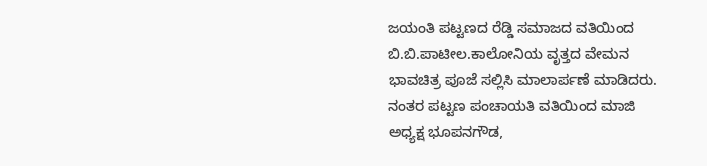ಜಯಂತಿ ಪಟ್ಟಣದ ರೆಡ್ಡಿ ಸಮಾಜದ ವತಿಯಿಂದ ಬಿ.ಬಿ.ಪಾಟೀಲ.ಕಾಲೋನಿಯ ವೃತ್ತದ ವೇಮನ ಭಾವಚಿತ್ರ ಪೂಜೆ ಸಲ್ಲಿಸಿ ಮಾಲಾರ್ಪಣೆ ಮಾಡಿದರು. ನಂತರ ಪಟ್ಟಣ ಪಂಚಾಯತಿ ವತಿಯಿಂದ ಮಾಜಿ ಅಧ್ಯಕ್ಷ ಭೂಪನಗೌಡ,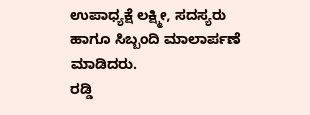ಉಪಾಧ್ಯಕ್ಷೆ ಲಕ್ಷ್ಮೀ, ಸದಸ್ಯರು ಹಾಗೂ ಸಿಬ್ಬಂದಿ ಮಾಲಾರ್ಪಣೆ ಮಾಡಿದರು.
ರಡ್ಡಿ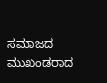ಸಮಾಜದ ಮುಖಂಡರಾದ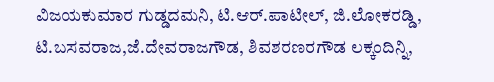ವಿಜಯಕುಮಾರ ಗುಡ್ಡದಮನಿ, ಟಿ.ಆರ್.ಪಾಟೀಲ್, ಜಿ.ಲೋಕರಡ್ಡಿ, ಟಿ.ಬಸವರಾಜ,ಜೆ.ದೇವರಾಜಗೌಡ, ಶಿವಶರಣರಗೌಡ ಲಕ್ಕಂದಿನ್ನಿ,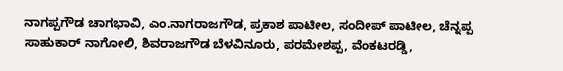ನಾಗಪ್ಪಗೌಡ ಚಾಗಭಾವಿ, ಎಂ.ನಾಗರಾಜಗೌಡ, ಪ್ರಕಾಶ ಪಾಟೀಲ, ಸಂದೀಪ್ ಪಾಟೀಲ, ಚೆನ್ನಪ್ಪ ಸಾಹುಕಾರ್ ನಾಗೋಲಿ, ಶಿವರಾಜಗೌಡ ಬೆಳವಿನೂರು, ಪರಮೇಶಪ್ಪ, ವೆಂಕಟರಡ್ಡಿ,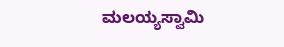ಮಲಯ್ಯಸ್ವಾಮಿ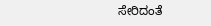ಸೇರಿದಂತೆ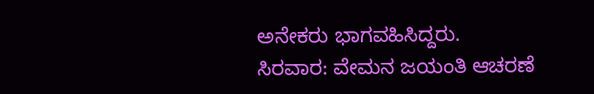ಅನೇಕರು ಭಾಗವಹಿಸಿದ್ದರು.
ಸಿರವಾರ: ವೇಮನ ಜಯಂತಿ ಆಚರಣೆ